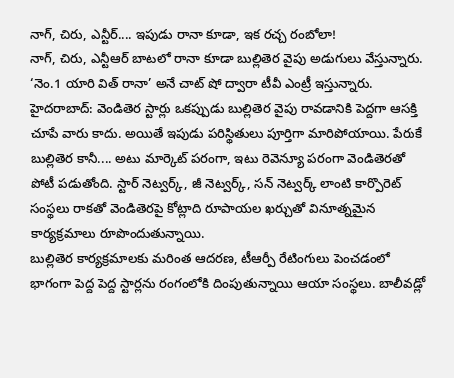నాగ్, చిరు, ఎన్టీర్.... ఇపుడు రానా కూడా, ఇక రచ్చ రంబోలా!
నాగ్, చిరు, ఎన్టీఆర్ బాటలో రానా కూడా బుల్లితెర వైపు అడుగులు వేస్తున్నారు. ‘నెం.1 యారి విత్ రానా’ అనే చాట్ షో ద్వారా టీవీ ఎంట్రీ ఇస్తున్నారు.
హైదరాబాద్: వెండితెర స్టార్లు ఒకప్పుడు బుల్లితెర వైపు రావడానికి పెద్దగా ఆసక్తి చూపే వారు కాదు. అయితే ఇపుడు పరిస్థితులు పూర్తిగా మారిపోయాయి. పేరుకే బుల్లితెర కానీ.... అటు మార్కెట్ పరంగా, ఇటు రెవెన్యూ పరంగా వెండితెరతో పోటీ పడుతోంది. స్టార్ నెట్వర్క్, జీ నెట్వర్క్, సన్ నెట్వర్క్ లాంటి కార్పొరెట్ సంస్థలు రాకతో వెండితెరపై కోట్లాది రూపాయల ఖర్చుతో వినూత్నమైన కార్యక్రమాలు రూపొందుతున్నాయి.
బుల్లితెర కార్యక్రమాలకు మరింత ఆదరణ, టీఆర్పీ రేటింగులు పెంచడంలో భాగంగా పెద్ద పెద్ద స్టార్లను రంగంలోకి దింపుతున్నాయి ఆయా సంస్థలు. బాలీవడ్లో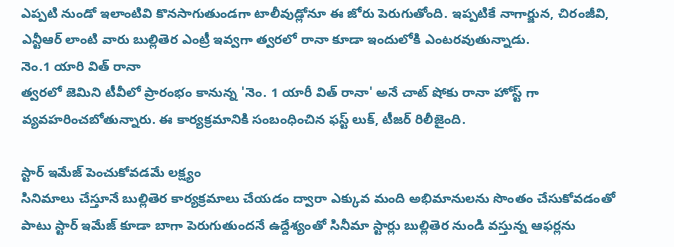ఎప్పటి నుండో ఇలాంటివి కొనసాగుతుండగా టాలీవుడ్లోనూ ఈ జోరు పెరుగుతోంది. ఇప్పటికే నాగార్జున, చిరంజీవి, ఎన్టీఆర్ లాంటి వారు బుల్లితెర ఎంట్రీ ఇవ్వగా త్వరలో రానా కూడా ఇందులోకి ఎంటరవుతున్నాడు.
నెం.1 యారి విత్ రానా
త్వరలో జెమిని టీవీలో ప్రారంభం కానున్న 'నెం. 1 యారీ విత్ రానా' అనే చాట్ షోకు రానా హోస్ట్ గా వ్యవహరించబోతున్నారు. ఈ కార్యక్రమానికి సంబంధించిన ఫస్ట్ లుక్, టీజర్ రిలీజైంది.

స్టార్ ఇమేజ్ పెంచుకోవడమే లక్ష్యం
సినిమాలు చేస్తూనే బుల్లితెర కార్యక్రమాలు చేయడం ద్వారా ఎక్కువ మంది అభిమానులను సొంతం చేసుకోవడంతో పాటు స్టార్ ఇమేజ్ కూడా బాగా పెరుగుతుందనే ఉద్దేశ్యంతో సినీమా స్టార్లు బుల్లితెర నుండి వస్తున్న ఆఫర్లను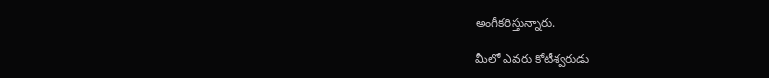అంగీకరిస్తున్నారు.

మీలో ఎవరు కోటీశ్వరుడు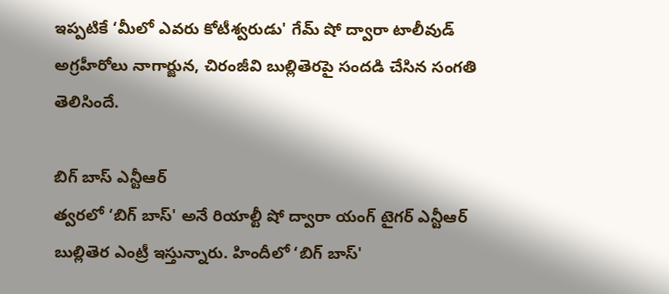ఇప్పటికే ‘మీలో ఎవరు కోటీశ్వరుడు' గేమ్ షో ద్వారా టాలీవుడ్ అగ్రహీరోలు నాగార్జున, చిరంజీవి బుల్లితెరపై సందడి చేసిన సంగతి తెలిసిందే.

బిగ్ బాస్ ఎన్టీఆర్
త్వరలో ‘బిగ్ బాస్' అనే రియాల్టీ షో ద్వారా యంగ్ టైగర్ ఎన్టీఆర్ బుల్లితెర ఎంట్రీ ఇస్తున్నారు. హిందీలో ‘బిగ్ బాస్'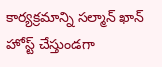కార్యక్రమాన్ని సల్మాన్ ఖాన్ హోస్ట్ చేస్తుండగా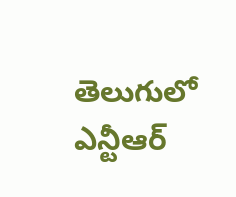తెలుగులో ఎన్టీఆర్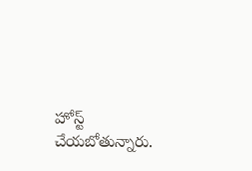హోస్ట్ చేయబోతున్నారు.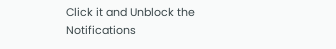Click it and Unblock the Notifications